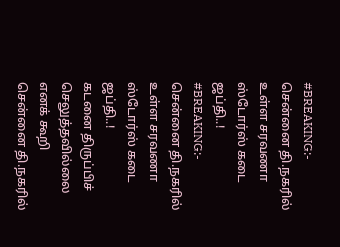#BREAKING:- சென்னை தி.நகரில் உள்ள சரவணா ஸ்டோர்ஸ் கடை ஜப்தி..!
#BREAKING:- சென்னை தி.நகரில் உள்ள சரவணா ஸ்டோர்ஸ் கடை ஜப்தி..!
கடனை திருப்பிச் செலுத்தவில்லை எனக் கூறி சென்னை தி.நகரில்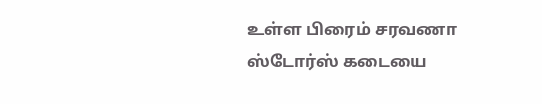உள்ள பிரைம் சரவணா ஸ்டோர்ஸ் கடையை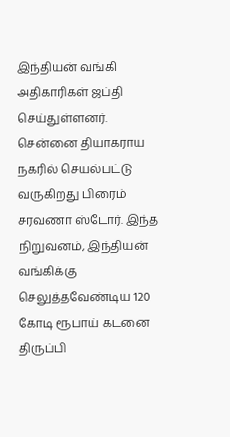இந்தியன் வங்கி அதிகாரிகள் ஜப்தி செய்துள்ளனர்.
சென்னை தியாகராய நகரில் செயல்பட்டு வருகிறது பிரைம் சரவணா ஸ்டோர். இந்த நிறுவனம், இந்தியன் வங்கிக்கு செலுத்தவேண்டிய 120 கோடி ரூபாய் கடனை திருப்பி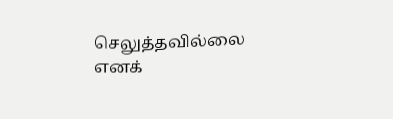செலுத்தவில்லை எனக்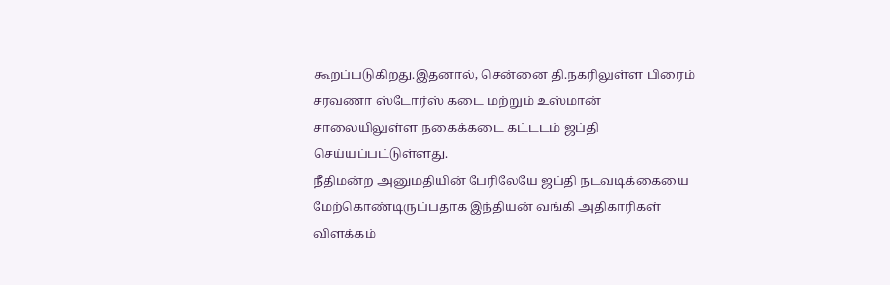கூறப்படுகிறது.இதனால், சென்னை தி.நகரிலுள்ள பிரைம் சரவணா ஸ்டோர்ஸ் கடை மற்றும் உஸ்மான் சாலையிலுள்ள நகைக்கடை கட்டடம் ஜப்தி செய்யப்பட்டுள்ளது.
நீதிமன்ற அனுமதியின் பேரிலேயே ஜப்தி நடவடிக்கையை மேற்கொண்டிருப்பதாக இந்தியன் வங்கி அதிகாரிகள் விளக்கம்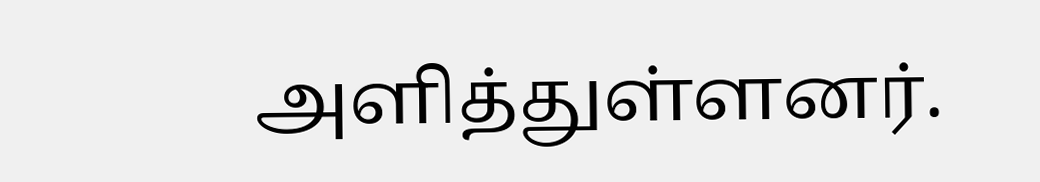அளித்துள்ளனர்.